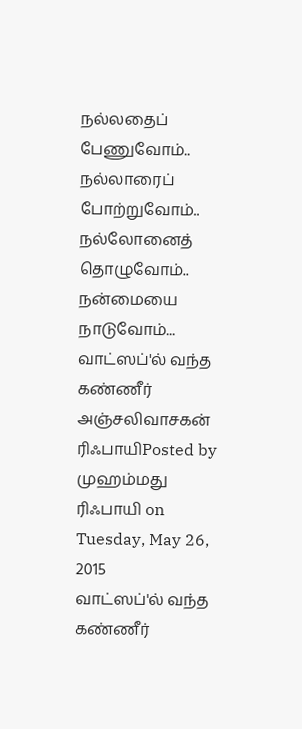நல்லதைப் பேணுவோம்.. நல்லாரைப் போற்றுவோம்.. நல்லோனைத் தொழுவோம்.. நன்மையை நாடுவோம்...
வாட்ஸப்'ல் வந்த கண்ணீர் அஞ்சலிவாசகன் ரிஃபாயிPosted by முஹம்மது ரிஃபாயி on Tuesday, May 26, 2015
வாட்ஸப்'ல் வந்த கண்ணீர்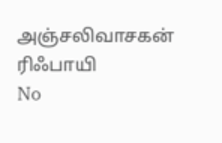அஞ்சலிவாசகன் ரிஃபாயி
No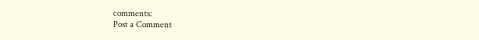comments:
Post a Comment